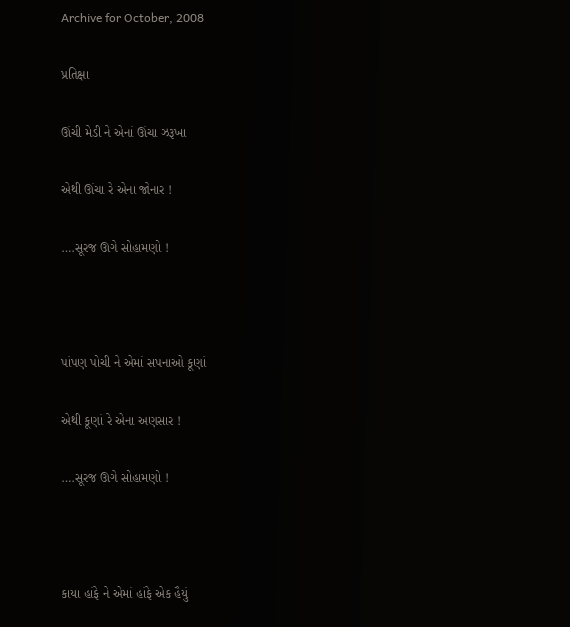Archive for October, 2008

પ્રતિક્ષા

ઊંચી મેડી ને એનાં ઊંચા ઝરૂખા

એથી ઊંચા રે એના જોનાર !

….સૂરજ ઊગે સોહામણો !



પાંપણ પોચી ને એમાં સપનાઓ કૂણાં

એથી કૂણાં રે એના અણસાર !

….સૂરજ ઊગે સોહામણો !



કાયા હાંફે ને એમાં હાંફે એક હૈયું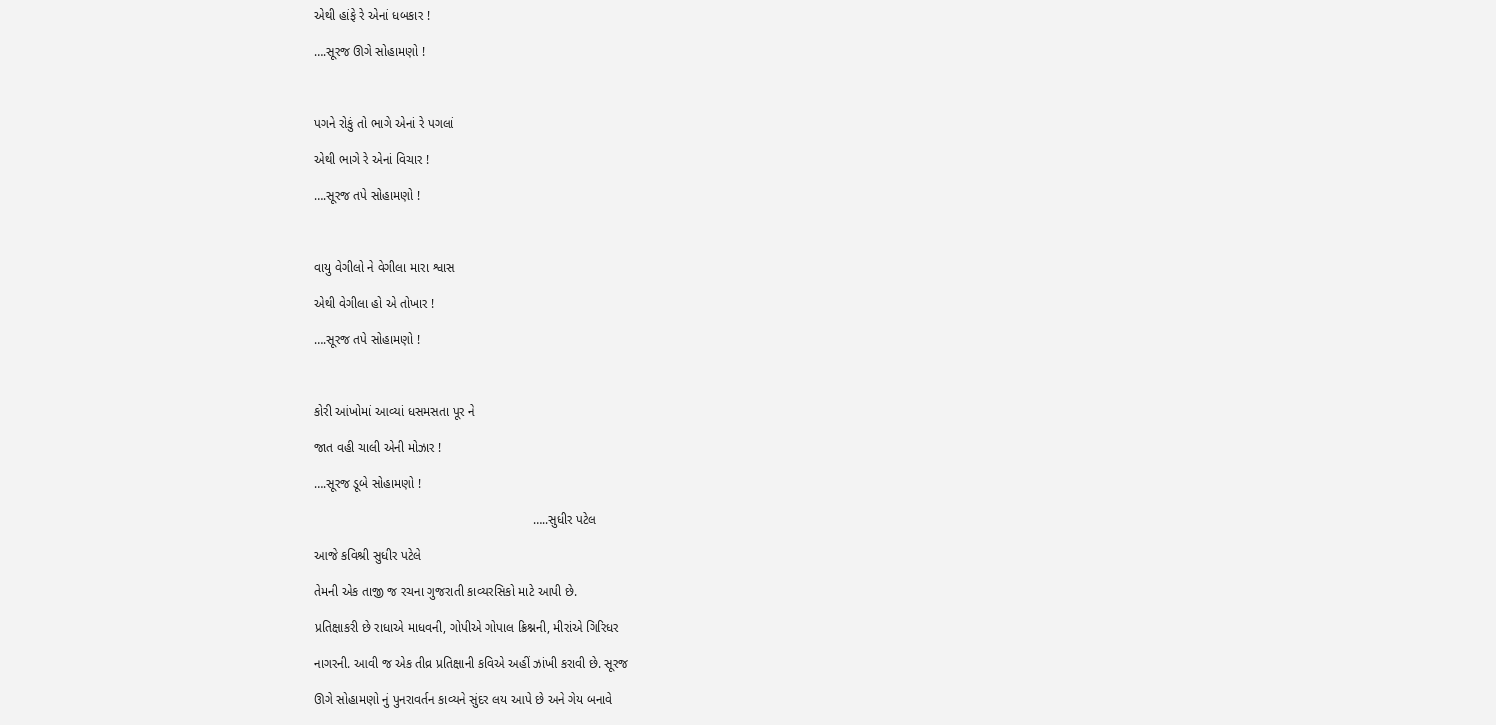એથી હાંફે રે એનાં ધબકાર !

….સૂરજ ઊગે સોહામણો !



પગને રોકું તો ભાગે એનાં રે પગલાં

એથી ભાગે રે એનાં વિચાર !

….સૂરજ તપે સોહામણો !



વાયુ વેગીલો ને વેગીલા મારા શ્વાસ

એથી વેગીલા હો એ તોખાર !

….સૂરજ તપે સોહામણો !



કોરી આંખોમાં આવ્યાં ધસમસતા પૂર ને

જાત વહી ચાલી એની મોઝાર !

….સૂરજ ડૂબે સોહામણો !

                                                             …..સુધીર પટેલ

આજે કવિશ્રી સુધીર પટેલે

તેમની એક તાજી જ રચના ગુજરાતી કાવ્યરસિકો માટે આપી છે.

પ્રતિક્ષાકરી છે રાધાએ માધવની, ગોપીએ ગોપાલ ક્રિશ્નની, મીરાંએ ગિરિધર

નાગરની. આવી જ એક તીવ્ર પ્રતિક્ષાની કવિએ અહીં ઝાંખી કરાવી છે. સૂરજ

ઊગે સોહામણો નું પુનરાવર્તન કાવ્યને સુંદર લય આપે છે અને ગેય બનાવે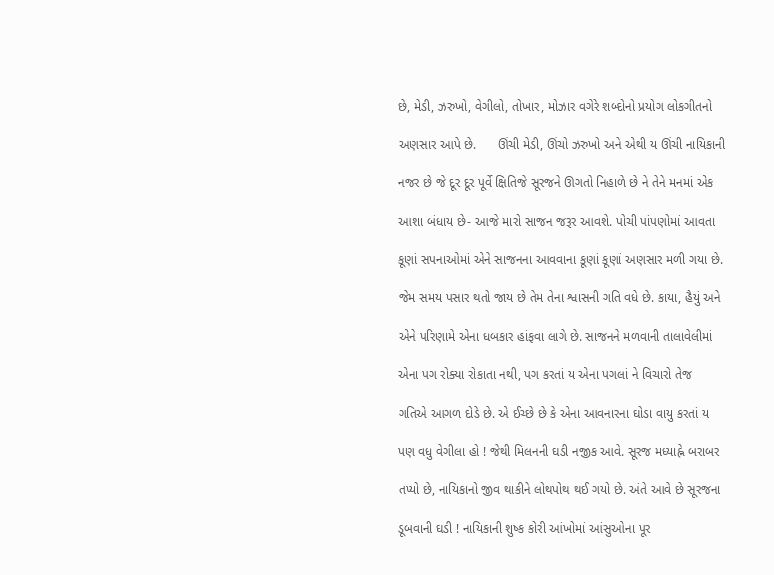છે, મેડી, ઝરુખો, વેગીલો, તોખાર, મોઝાર વગેરે શબ્દોનો પ્રયોગ લોકગીતનો

અણસાર આપે છે.      ઊંચી મેડી, ઊંચો ઝરુખો અને એથી ય ઊંચી નાયિકાની

નજર છે જે દૂર દૂર પૂર્વે ક્ષિતિજે સૂરજને ઊગતો નિહાળે છે ને તેને મનમાં એક

આશા બંધાય છે- આજે મારો સાજન જરૂર આવશે. પોચી પાંપણોમાં આવતા

કૂણાં સપનાઓમાં એને સાજનના આવવાના કૂણાં કૂણાં અણસાર મળી ગયા છે.

જેમ સમય પસાર થતો જાય છે તેમ તેના શ્વાસની ગતિ વધે છે. કાયા, હૈયું અને

એને પરિણામે એના ધબકાર હાંફવા લાગે છે. સાજનને મળવાની તાલાવેલીમાં

એના પગ રોક્યા રોકાતા નથી, પગ કરતાં ય એના પગલાં ને વિચારો તેજ

ગતિએ આગળ દોડે છે. એ ઈચ્છે છે કે એના આવનારના ઘોડા વાયુ કરતાં ય

પણ વધુ વેગીલા હો ! જેથી મિલનની ઘડી નજીક આવે. સૂરજ મધ્યાહ્ને બરાબર

તપ્યો છે, નાયિકાનો જીવ થાકીને લોથપોથ થઈ ગયો છે. અંતે આવે છે સૂરજના

ડૂબવાની ઘડી ! નાયિકાની શુષ્ક કોરી આંખોમાં આંસુઓના પૂર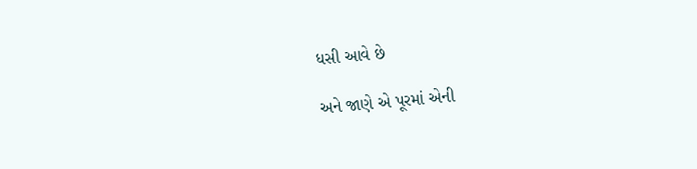ધસી આવે છે

અને જાણે એ પૂરમાં એની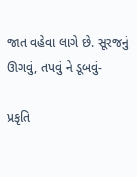જાત વહેવા લાગે છે. સૂરજનું ઊગવું, તપવું ને ડૂબવું-

પ્રકૃતિ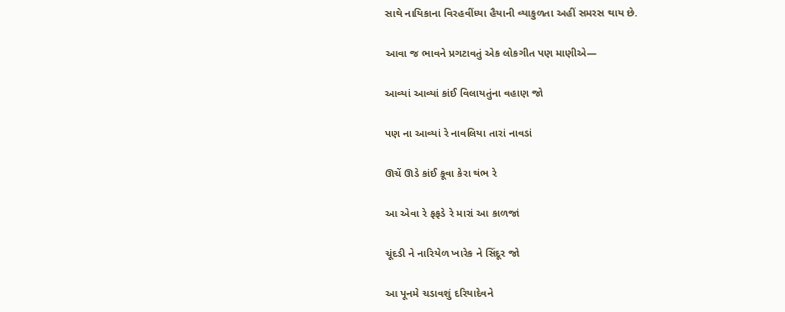સાથે નાયિકાના વિરહવીંધ્યા હૈયાની વ્યાકુળતા અહીં સમરસ થાય છે.

આવા જ ભાવને પ્રગટાવતું એક લોકગીત પણ માણીએ—

આવ્યાં આવ્યાં કાંઈ વિલાયતુંના વહાણ જો

પણ ના આવ્યાં રે નાવલિયા તારાં નાવડાં

ઊચેં ઊડે કાંઈ કૂવા કેરા થંભ રે

આ એવા રે ફફડે રે મારાં આ કાળજાં

ચૂંદડી ને નારિયેળ ખારેક ને સિંદૂર જો

આ પૂનમે ચડાવશું દરિયાદેવને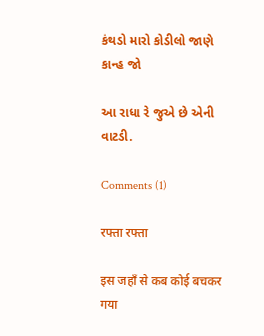કંથડો મારો કોડીલો જાણે કાન્હ જો

આ રાધા રે જુએ છે એની વાટડી.

Comments (1)

रफ्ता रफ्ता

इस जहाँ से कब कोई बचकर गया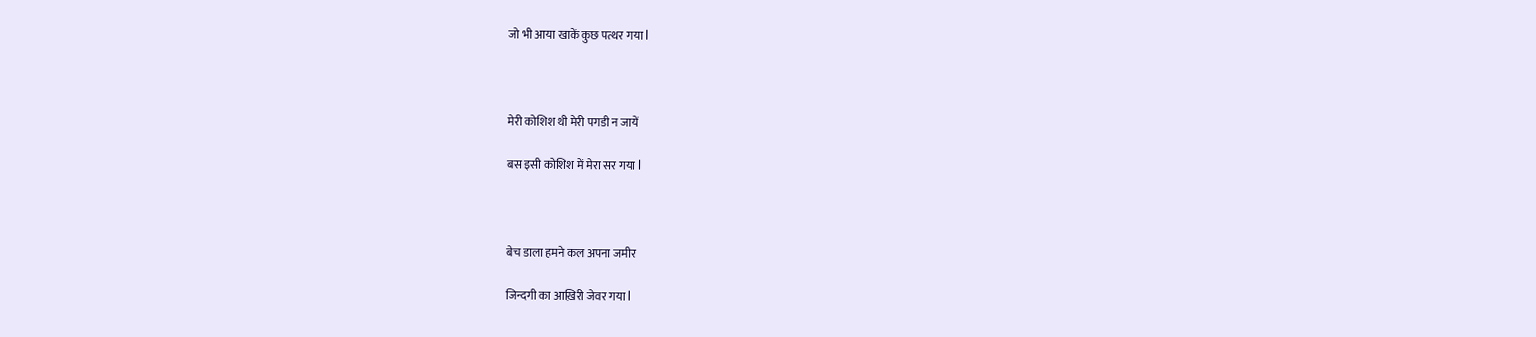जो भी आया खाकें कुछ पत्थर गया l



मेरी कोशिश थी मेरी पगडी न जायें

बस इसी कोशिश में मेरा सर गया l



बेच डाला हमने कल अपना जमीर

जिन्दगी का आख़िरी जेवर गया l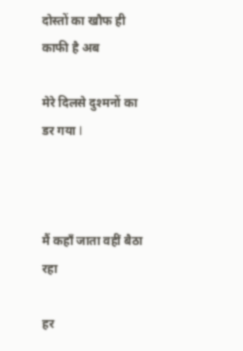दोस्तों का खौफ ही काफी है अब

मेरे दिलसे दुश्मनों का डर गया l



मैं कहाँ जाता वहीं बैठा रहा

हर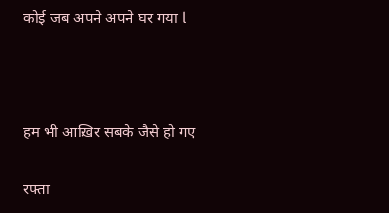कोई जब अपने अपने घर गया l



हम भी आख़िर सबके जैसे हो गए

रफ्ता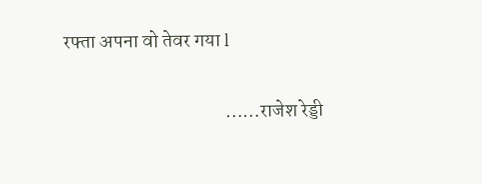रफ्ता अपना वो तेवर गया l

                                         ……राजेश रेड्डी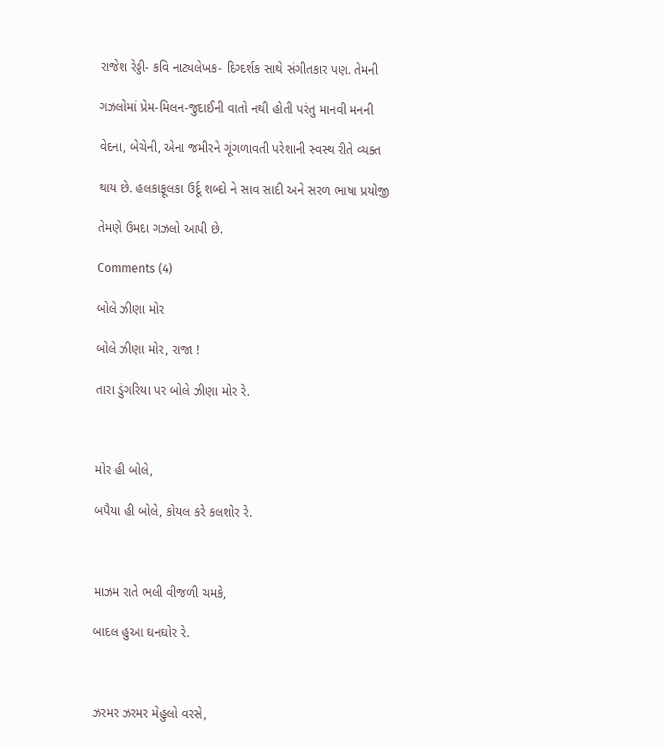રાજેશ રેડ્ડી- કવિ નાટ્યલેખક- દિગ્દર્શક સાથે સંગીતકાર પણ. તેમની

ગઝલોમાં પ્રેમ-મિલન-જુદાઈની વાતો નથી હોતી પરંતુ માનવી મનની

વેદના, બેચેની, એના જમીરને ગૂંગળાવતી પરેશાની સ્વસ્થ રીતે વ્યક્ત

થાય છે. હલકાફૂલકા ઉર્દૂ શબ્દો ને સાવ સાદી અને સરળ ભાષા પ્રયોજી

તેમણે ઉમદા ગઝલો આપી છે.

Comments (4)

બોલે ઝીણા મોર

બોલે ઝીણા મોર, રાજા !

તારા ડુંગરિયા પર બોલે ઝીણા મોર રે.



મોર હી બોલે,

બપૈયા હી બોલે, કોયલ કરે કલશોર રે.



માઝમ રાતે ભલી વીજળી ચમકે,

બાદલ હુઆ ઘનઘોર રે.



ઝરમર ઝરમર મેહુલો વરસે,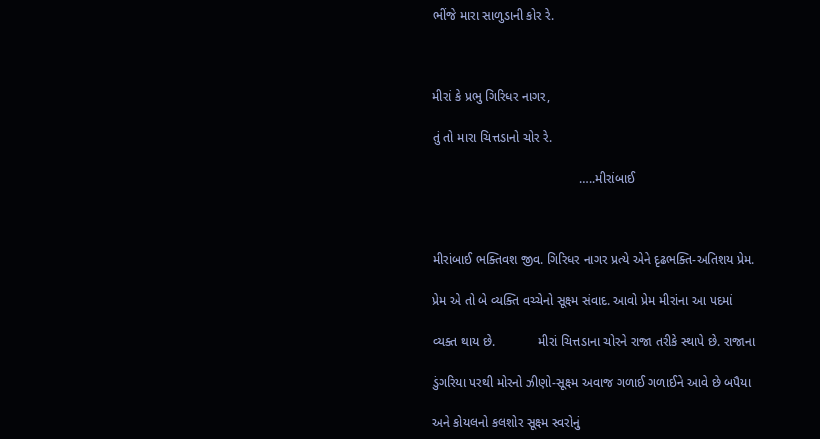ભીંજે મારા સાળુડાની કોર રે.



મીરાં કે પ્રભુ ગિરિધર નાગર,

તું તો મારા ચિત્તડાનો ચોર રે.

                                         …..મીરાંબાઈ



મીરાંબાઈ ભક્તિવશ જીવ. ગિરિધર નાગર પ્રત્યે એને દૃઢભક્તિ-અતિશય પ્રેમ.

પ્રેમ એ તો બે વ્યક્તિ વચ્ચેનો સૂક્ષ્મ સંવાદ. આવો પ્રેમ મીરાંના આ પદમાં

વ્યક્ત થાય છે.            મીરાં ચિત્તડાના ચોરને રાજા તરીકે સ્થાપે છે. રાજાના

ડુંગરિયા પરથી મોરનો ઝીણો-સૂક્ષ્મ અવાજ ગળાઈ ગળાઈને આવે છે બપૈયા

અને કોયલનો કલશોર સૂક્ષ્મ સ્વરોનું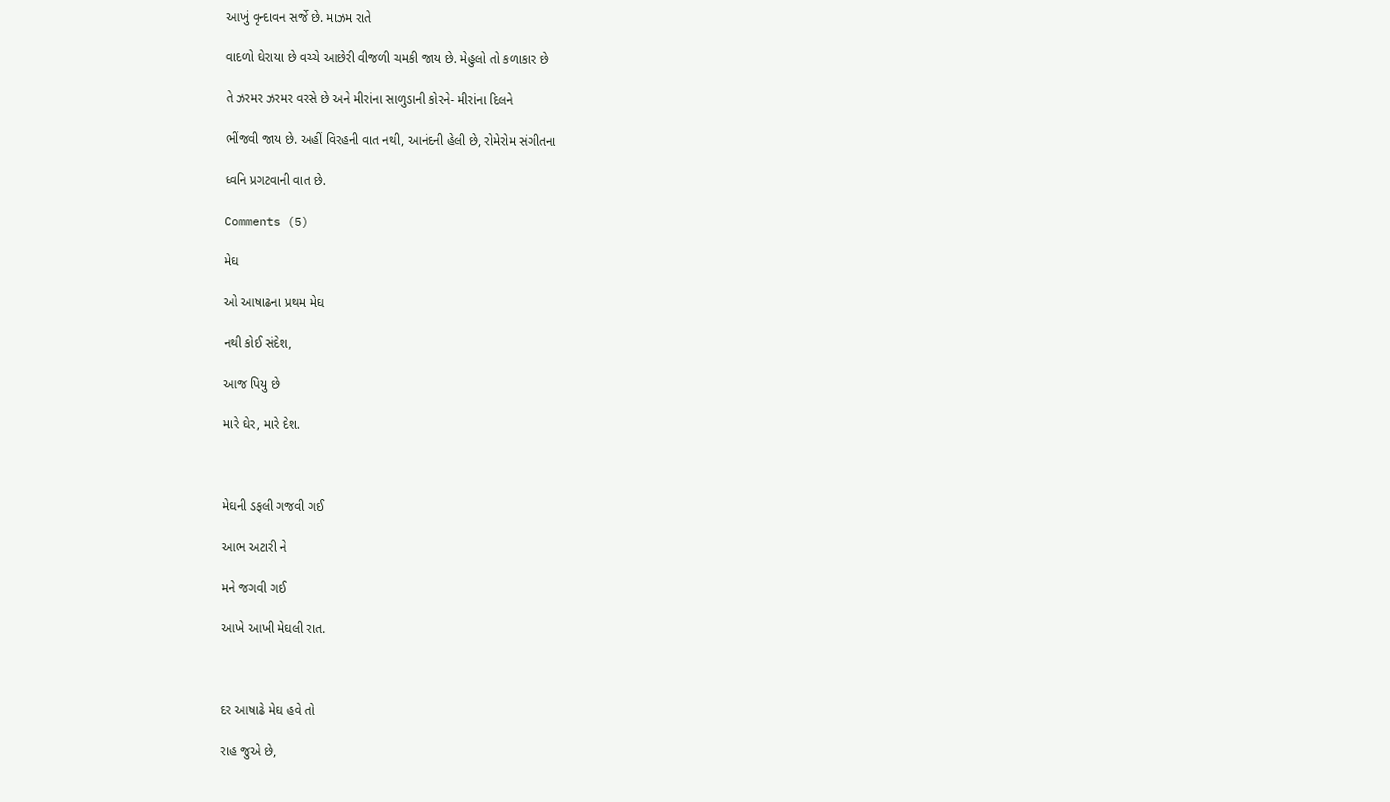આખું વૃન્દાવન સર્જે છે. માઝમ રાતે

વાદળો ઘેરાયા છે વચ્ચે આછેરી વીજળી ચમકી જાય છે. મેહુલો તો કળાકાર છે

તે ઝરમર ઝરમર વરસે છે અને મીરાંના સાળુડાની કોરને- મીરાંના દિલને

ભીંજવી જાય છે. અહીં વિરહની વાત નથી, આનંદની હેલી છે, રોમેરોમ સંગીતના

ધ્વનિ પ્રગટવાની વાત છે.

Comments (5)

મેઘ

ઓ આષાઢના પ્રથમ મેઘ

નથી કોઈ સંદેશ,

આજ પિયુ છે

મારે ઘેર, મારે દેશ.



મેઘની ડફલી ગજવી ગઈ

આભ અટારી ને

મને જગવી ગઈ

આખે આખી મેઘલી રાત.



દર આષાઢે મેઘ હવે તો

રાહ જુએ છે,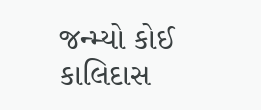જન્મ્યો કોઈ કાલિદાસ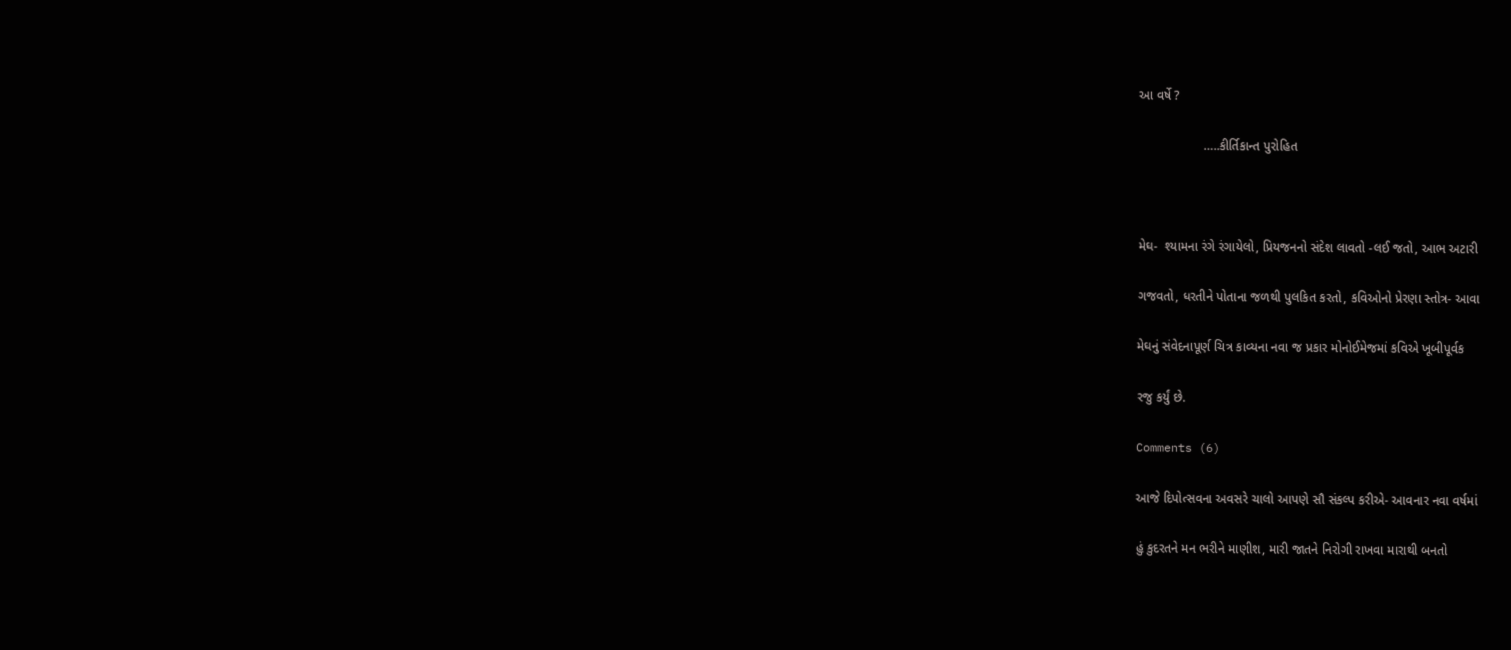આ વર્ષે ?

                  …..કીર્તિકાન્ત પુરોહિત



મેઘ-  શ્યામના રંગે રંગાયેલો, પ્રિયજનનો સંદેશ લાવતો -લઈ જતો, આભ અટારી

ગજવતો, ધરતીને પોતાના જળથી પુલકિત કરતો, કવિઓનો પ્રેરણા સ્તોત્ર- આવા

મેઘનું સંવેદનાપૂર્ણ ચિત્ર કાવ્યના નવા જ પ્રકાર મોનોઈમેજમાં કવિએ ખૂબીપૂર્વક

રજુ કર્યું છે.

Comments (6)

આજે દિપોત્સવના અવસરે ચાલો આપણે સૌ સંકલ્પ કરીએ- આવનાર નવા વર્ષમાં

હું કુદરતને મન ભરીને માણીશ, મારી જાતને નિરોગી રાખવા મારાથી બનતો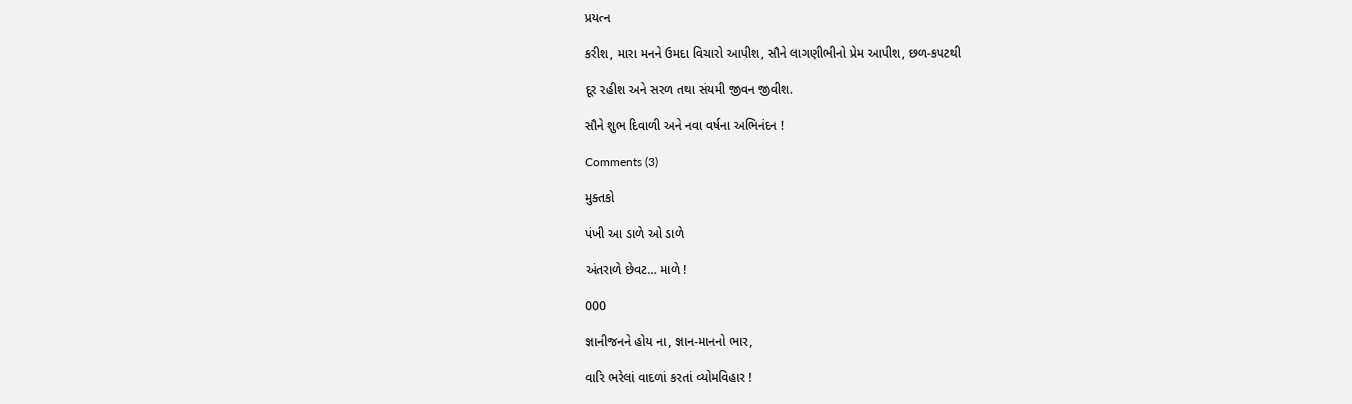પ્રયત્ન

કરીશ, મારા મનને ઉમદા વિચારો આપીશ, સૌને લાગણીભીનો પ્રેમ આપીશ, છળ-કપટથી

દૂર રહીશ અને સરળ તથા સંયમી જીવન જીવીશ.

સૌને શુભ દિવાળી અને નવા વર્ષના અભિનંદન !

Comments (3)

મુક્તકો

પંખી આ ડાળે ઓ ડાળે

અંતરાળે છેવટ… માળે !

000

જ્ઞાનીજનને હોય ના, જ્ઞાન-માનનો ભાર,

વારિ ભરેલાં વાદળાં કરતાં વ્યોમવિહાર !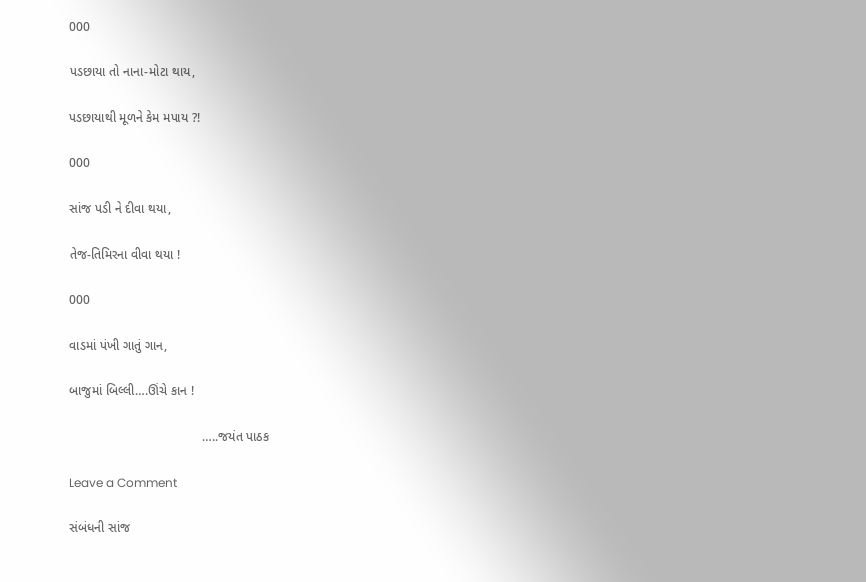000

પડછાયા તો નાના-મોટા થાય,

પડછાયાથી મૂળને કેમ મપાય ?!

000

સાંજ પડી ને દીવા થયા,

તેજ-તિમિરના વીવા થયા !

000

વાડમાં પંખી ગાતું ગાન,

બાજુમાં બિલ્લી….ઊંચે કાન !

                                     …..જયંત પાઠક

Leave a Comment

સંબંધની સાંજ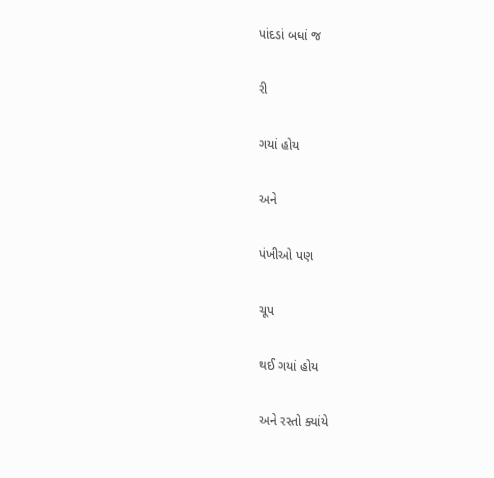પાંદડાં બધાં જ

રી

ગયાં હોય

અને

પંખીઓ પણ

ચૂપ

થઈ ગયાં હોય

અને રસ્તો ક્યાંયે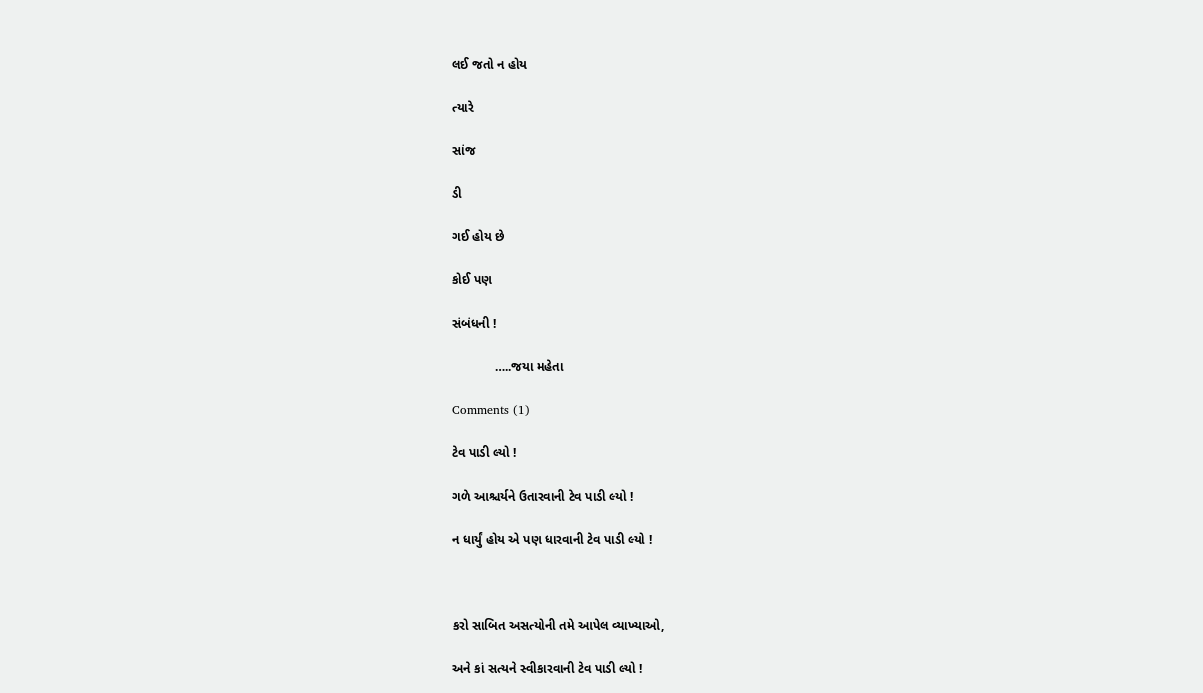લઈ જતો ન હોય

ત્યારે

સાંજ

ડી

ગઈ હોય છે

કોઈ પણ

સંબંધની !

            …..જયા મહેતા

Comments (1)

ટેવ પાડી લ્યો !

ગળે આશ્ચર્યને ઉતારવાની ટેવ પાડી લ્યો !

ન ધાર્યું હોય એ પણ ધારવાની ટેવ પાડી લ્યો !



કરો સાબિત અસત્યોની તમે આપેલ વ્યાખ્યાઓ,

અને કાં સત્યને સ્વીકારવાની ટેવ પાડી લ્યો !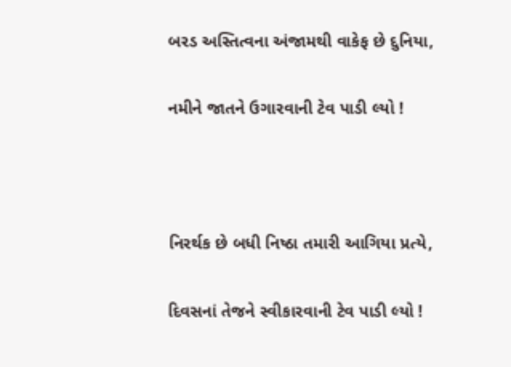બરડ અસ્તિત્વના અંજામથી વાકેફ છે દુનિયા,

નમીને જાતને ઉગારવાની ટેવ પાડી લ્યો !



નિરર્થક છે બધી નિષ્ઠા તમારી આગિયા પ્રત્યે,

દિવસનાં તેજને સ્વીકારવાની ટેવ પાડી લ્યો !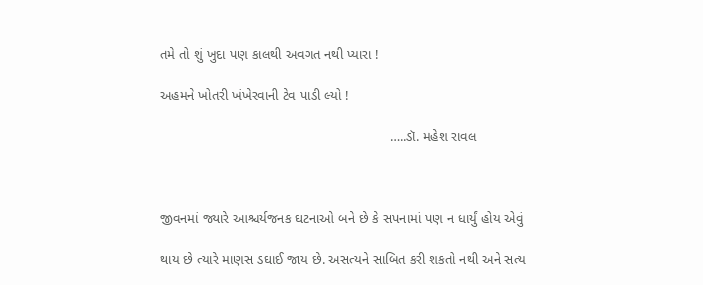તમે તો શું ખુદા પણ કાલથી અવગત નથી પ્યારા !

અહમને ખોતરી ખંખેરવાની ટેવ પાડી લ્યો !

                                                           …..ડૉ. મહેશ રાવલ



જીવનમાં જ્યારે આશ્ચર્યજનક ઘટનાઓ બને છે કે સપનામાં પણ ન ધાર્યું હોય એવું

થાય છે ત્યારે માણસ ડઘાઈ જાય છે. અસત્યને સાબિત કરી શકતો નથી અને સત્ય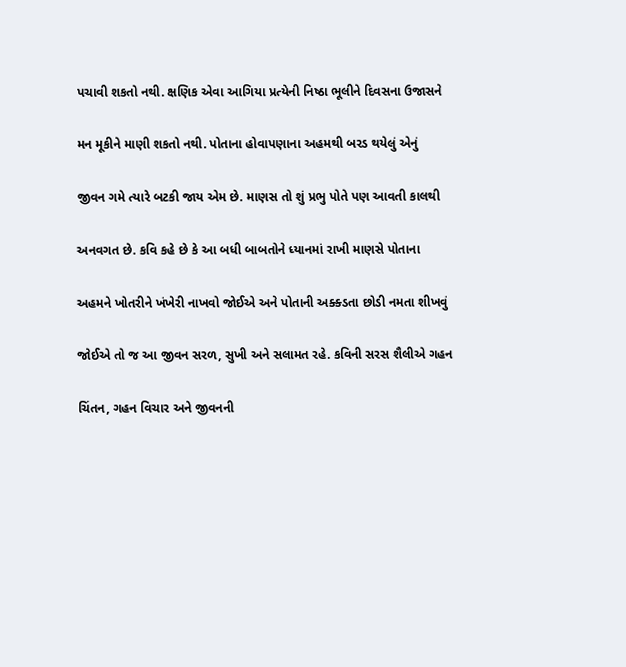પચાવી શકતો નથી. ક્ષણિક એવા આગિયા પ્રત્યેની નિષ્ઠા ભૂલીને દિવસના ઉજાસને

મન મૂકીને માણી શકતો નથી. પોતાના હોવાપણાના અહમથી બરડ થયેલું એનું

જીવન ગમે ત્યારે બટકી જાય એમ છે. માણસ તો શું પ્રભુ પોતે પણ આવતી કાલથી

અનવગત છે. કવિ કહે છે કે આ બધી બાબતોને ધ્યાનમાં રાખી માણસે પોતાના

અહમને ખોતરીને ખંખેરી નાખવો જોઈએ અને પોતાની અક્ક્ડતા છોડી નમતા શીખવું

જોઈએ તો જ આ જીવન સરળ, સુખી અને સલામત રહે. કવિની સરસ શૈલીએ ગહન

ચિંતન, ગહન વિચાર અને જીવનની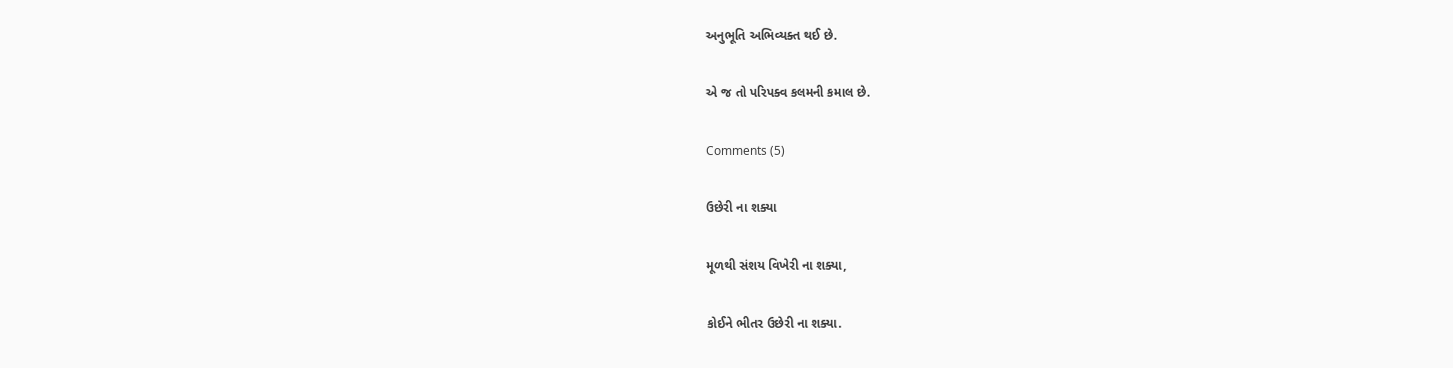અનુભૂતિ અભિવ્યક્ત થઈ છે.

એ જ તો પરિપક્વ કલમની કમાલ છે.

Comments (5)

ઉછેરી ના શક્યા

મૂળથી સંશય વિખેરી ના શક્યા,

કોઈને ભીતર ઉછેરી ના શક્યા.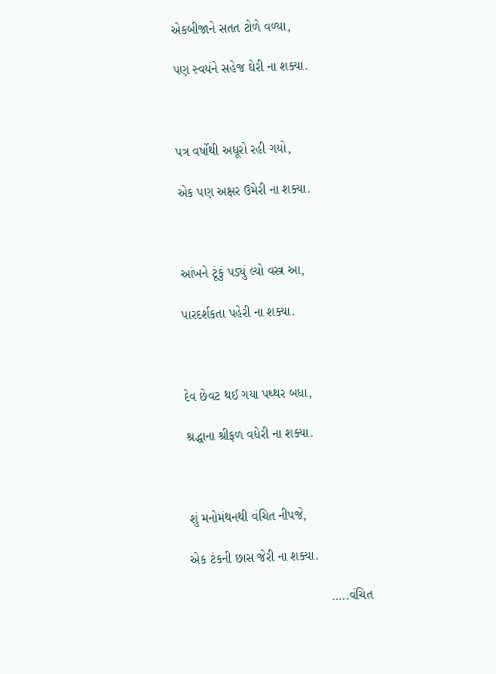એકબીજાને સતત ટોળે વળ્યા,

પણ સ્વયંને સહેજ ઘેરી ના શક્યા.



પત્ર વર્ષોથી અધૂરો રહી ગયો,

એક પણ અક્ષર ઉમેરી ના શક્યા.



આંખને ટૂંકું પડ્યું લ્યો વસ્ત્ર આ,

પારદર્શકતા પહેરી ના શક્યા.



દેવ છેવટ થઈ ગયા પથ્થર બધા,

શ્રદ્ધાના શ્રીફળ વધેરી ના શક્યા.



શું મનોમંથનથી વંચિત નીપજે,

એક ટંકની છાસ જેરી ના શક્યા.

                                       …..વંચિત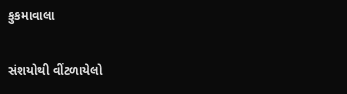કુકમાવાલા

સંશયોથી વીંટળાયેલો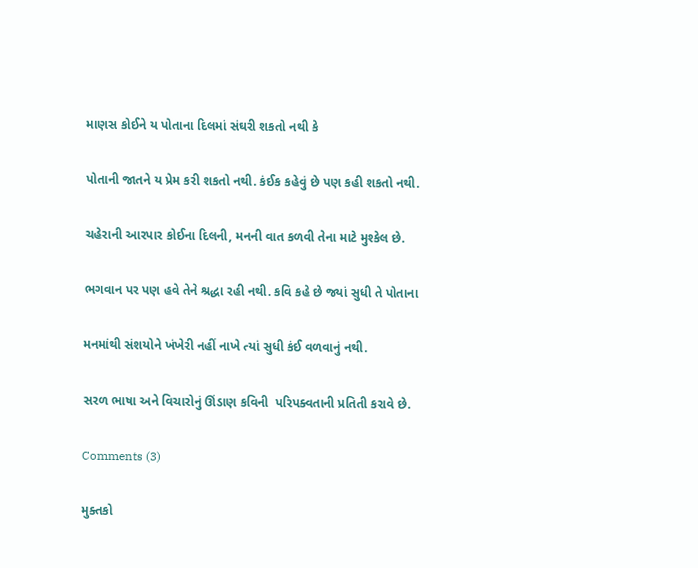માણસ કોઈને ય પોતાના દિલમાં સંઘરી શકતો નથી કે

પોતાની જાતને ય પ્રેમ કરી શકતો નથી. કંઈક કહેવું છે પણ કહી શકતો નથી.

ચહેરાની આરપાર કોઈના દિલની, મનની વાત કળવી તેના માટે મુશ્કેલ છે.

ભગવાન પર પણ હવે તેને શ્રદ્ધા રહી નથી. કવિ કહે છે જ્યાં સુધી તે પોતાના

મનમાંથી સંશયોને ખંખેરી નહીં નાખે ત્યાં સુધી કંઈ વળવાનું નથી.

સરળ ભાષા અને વિચારોનું ઊંડાણ કવિની  પરિપક્વતાની પ્રતિતી કરાવે છે.

Comments (3)

મુક્તકો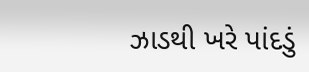ઝાડથી ખરે પાંદડું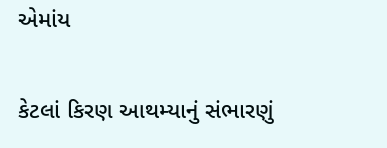એમાંય

કેટલાં કિરણ આથમ્યાનું સંભારણું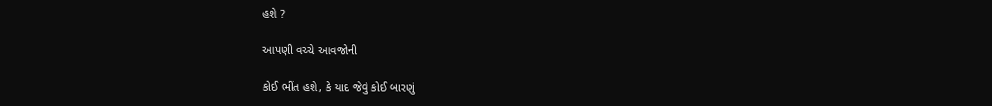હશે ?

આપણી વચ્ચે આવજોની

કોઈ ભીંત હશે, કે યાદ જેવું કોઈ બારણું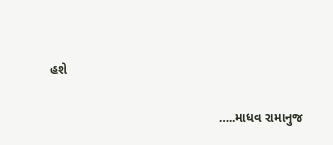હશે

                                               …..માધવ રામાનુજ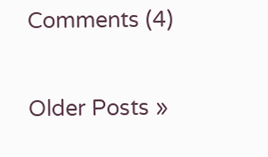Comments (4)

Older Posts »